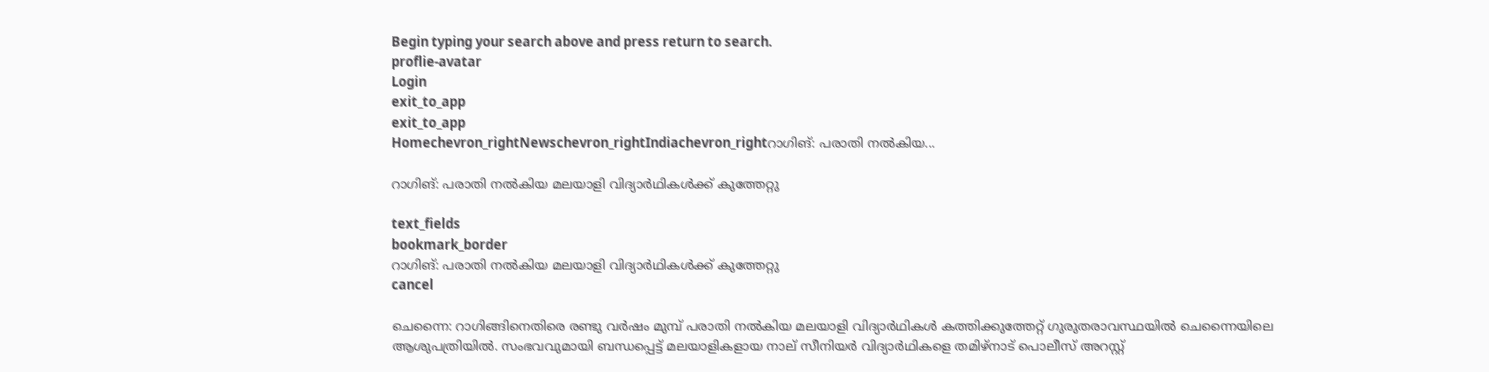Begin typing your search above and press return to search.
proflie-avatar
Login
exit_to_app
exit_to_app
Homechevron_rightNewschevron_rightIndiachevron_rightറാഗിങ്: പരാതി നല്‍കിയ...

റാഗിങ്: പരാതി നല്‍കിയ മലയാളി വിദ്യാര്‍ഥികള്‍ക്ക് കുത്തേറ്റു

text_fields
bookmark_border
റാഗിങ്: പരാതി നല്‍കിയ മലയാളി വിദ്യാര്‍ഥികള്‍ക്ക് കുത്തേറ്റു
cancel

ചെന്നൈ: റാഗിങ്ങിനെതിരെ രണ്ടു വര്‍ഷം മുമ്പ് പരാതി നല്‍കിയ മലയാളി വിദ്യാര്‍ഥികള്‍ കത്തിക്കുത്തേറ്റ് ഗുരുതരാവസ്ഥയില്‍ ചെന്നൈയിലെ ആശുപത്രിയില്‍. സംഭവവുമായി ബന്ധപ്പെട്ട് മലയാളികളായ നാല് സീനിയര്‍ വിദ്യാര്‍ഥികളെ തമിഴ്നാട് പൊലീസ് അറസ്റ്റ്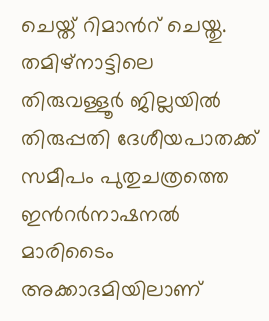ചെയ്ത് റിമാന്‍റ് ചെയ്തു. തമിഴ്നാട്ടിലെ തിരുവള്ളൂര്‍ ജില്ലയില്‍ തിരുപ്പതി ദേശീയപാതക്ക് സമീപം പുതുചത്രത്തെ ഇന്‍റര്‍നാഷനല്‍ മാരിടൈം അക്കാദമിയിലാണ്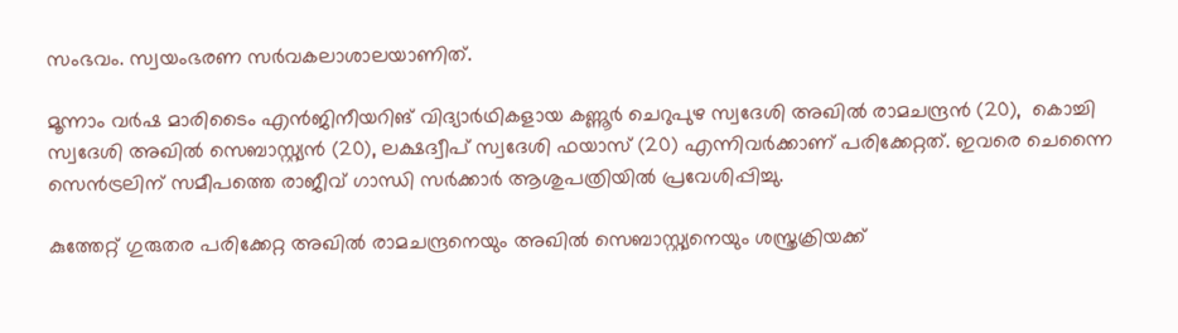സംഭവം. സ്വയംഭരണ സര്‍വകലാശാലയാണിത്.

മൂന്നാം വര്‍ഷ മാരിടൈം എന്‍ജിനീയറിങ് വിദ്യാര്‍ഥികളായ കണ്ണൂര്‍ ചെറുപുഴ സ്വദേശി അഖില്‍ രാമചന്ദ്രന്‍ (20),  കൊച്ചി സ്വദേശി അഖില്‍ സെബാസ്റ്റ്യന്‍ (20), ലക്ഷദ്വീപ് സ്വദേശി ഫയാസ് (20) എന്നിവര്‍ക്കാണ് പരിക്കേറ്റത്. ഇവരെ ചെന്നൈ സെന്‍ട്രലിന് സമീപത്തെ രാജീവ് ഗാന്ധി സര്‍ക്കാര്‍ ആശുപത്രിയില്‍ പ്രവേശിപ്പിച്ചു.

കുത്തേറ്റ് ഗുരുതര പരിക്കേറ്റ അഖില്‍ രാമചന്ദ്രനെയും അഖില്‍ സെബാസ്റ്റ്യനെയും ശസ്ത്രക്രിയക്ക്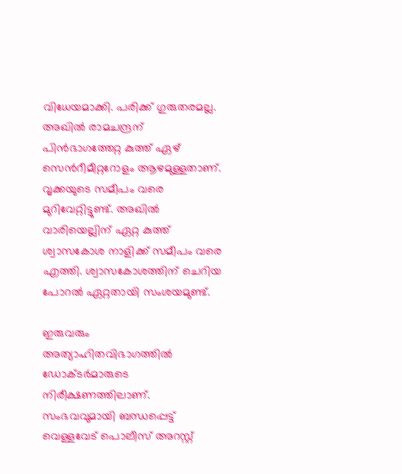വിധേയമാക്കി. പരിക്ക് ഗുരുതരമല്ല. അഖില്‍ രാമചന്ദ്രന് പിന്‍ഭാഗത്തേറ്റ കുത്ത് ഏഴ് സെന്‍റീമീറ്ററോളം ആഴമുള്ളതാണ്. വൃക്കയുടെ സമീപം വരെ മുറിവേറ്റിട്ടുണ്ട്. അഖില്‍ വാരിയെല്ലിന് ഏറ്റ കുത്ത് ശ്വാസകോശ നാളിക്ക് സമീപം വരെ എത്തി. ശ്വാസകോശത്തിന് ചെറിയ പോറല്‍ ഏറ്റതായി സംശയമുണ്ട്.

ഇരുവരും അത്യാഹിതവിഭാഗത്തില്‍ ഡോക്ടര്‍മാരുടെ നിരീക്ഷണത്തിലാണ്. സംഭവവുമായി ബന്ധപ്പെട്ട് വെള്ളവേട് പൊലീസ് അറസ്റ്റ്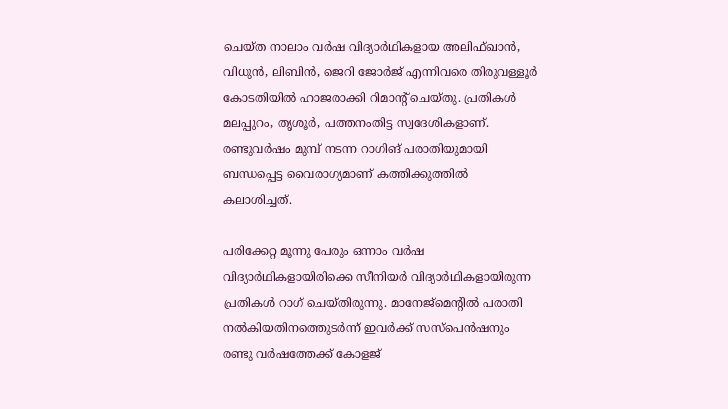ചെയ്ത നാലാം വര്‍ഷ വിദ്യാര്‍ഥികളായ അലിഫ്ഖാന്‍, വിധുന്‍, ലിബിന്‍, ജെറി ജോര്‍ജ് എന്നിവരെ തിരുവള്ളൂര്‍ കോടതിയില്‍ ഹാജരാക്കി റിമാന്‍റ് ചെയ്തു. പ്രതികള്‍ മലപ്പുറം, തൃശൂര്‍, പത്തനംതിട്ട സ്വദേശികളാണ്. രണ്ടുവര്‍ഷം മുമ്പ് നടന്ന റാഗിങ് പരാതിയുമായി ബന്ധപ്പെട്ട വൈരാഗ്യമാണ് കത്തിക്കുത്തില്‍ കലാശിച്ചത്.

പരിക്കേറ്റ മൂന്നു പേരും ഒന്നാം വര്‍ഷ വിദ്യാര്‍ഥികളായിരിക്കെ സീനിയര്‍ വിദ്യാര്‍ഥികളായിരുന്ന പ്രതികള്‍ റാഗ് ചെയ്തിരുന്നു. മാനേജ്മെന്‍റില്‍ പരാതി നല്‍കിയതിനത്തെുടര്‍ന്ന് ഇവര്‍ക്ക് സസ്പെന്‍ഷനും രണ്ടു വര്‍ഷത്തേക്ക് കോളജ്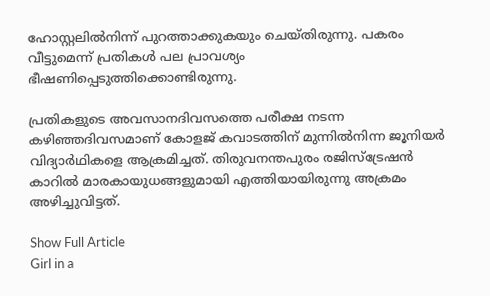ഹോസ്റ്റലില്‍നിന്ന് പുറത്താക്കുകയും ചെയ്തിരുന്നു. പകരം വീട്ടുമെന്ന് പ്രതികള്‍ പല പ്രാവശ്യം ഭീഷണിപ്പെടുത്തിക്കൊണ്ടിരുന്നു.

പ്രതികളുടെ അവസാനദിവസത്തെ പരീക്ഷ നടന്ന കഴിഞ്ഞദിവസമാണ് കോളജ് കവാടത്തിന് മുന്നില്‍നിന്ന ജൂനിയര്‍ വിദ്യാര്‍ഥികളെ ആക്രമിച്ചത്. തിരുവനന്തപുരം രജിസ്ട്രേഷന്‍ കാറില്‍ മാരകായുധങ്ങളുമായി എത്തിയായിരുന്നു അക്രമം അഴിച്ചുവിട്ടത്.

Show Full Article
Girl in a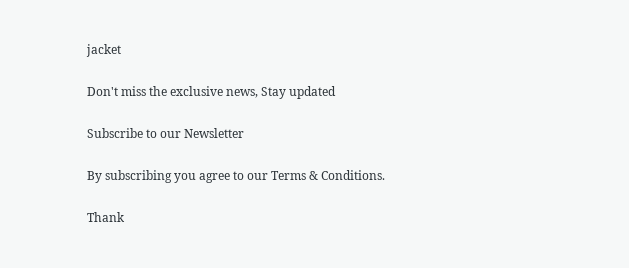jacket

Don't miss the exclusive news, Stay updated

Subscribe to our Newsletter

By subscribing you agree to our Terms & Conditions.

Thank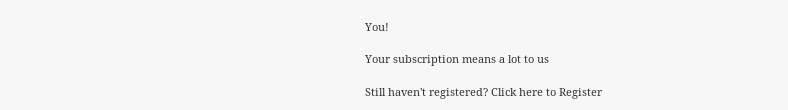You!

Your subscription means a lot to us

Still haven't registered? Click here to Register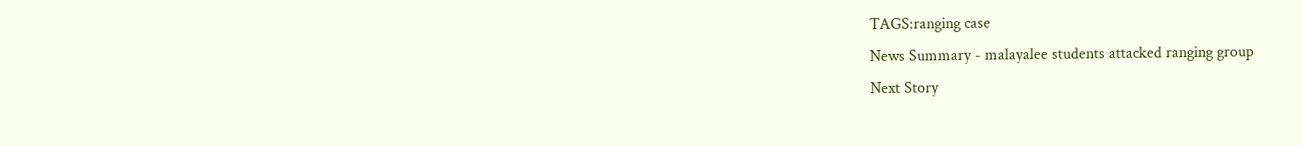TAGS:ranging case
News Summary - malayalee students attacked ranging group
Next Story